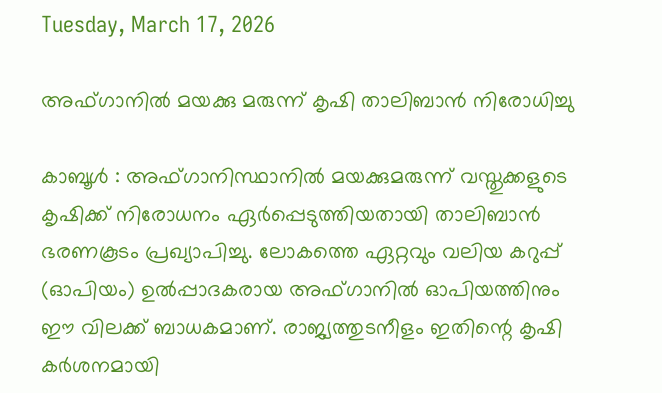Tuesday, March 17, 2026

അഫ്ഗാനില്‍ മയക്കു മരുന്ന് കൃഷി താലിബാന്‍ നിരോധിച്ചു

കാബൂൾ : അഫ്ഗാനിസ്ഥാനില്‍ മയക്കുമരുന്ന് വസ്തുക്കളുടെ കൃഷിക്ക് നിരോധനം ഏര്‍പ്പെടുത്തിയതായി താലിബാന്‍ ഭരണകൂടം പ്രഖ്യാപിച്ചു. ലോകത്തെ ഏറ്റവും വലിയ കറുപ്പ് (ഓപിയം) ഉല്‍പ്പാദകരായ അഫ്ഗാനില്‍ ഓപിയത്തിനും ഈ വിലക്ക് ബാധകമാണ്. രാജ്യത്തുടനീളം ഇതിന്റെ കൃഷി കര്‍ശനമായി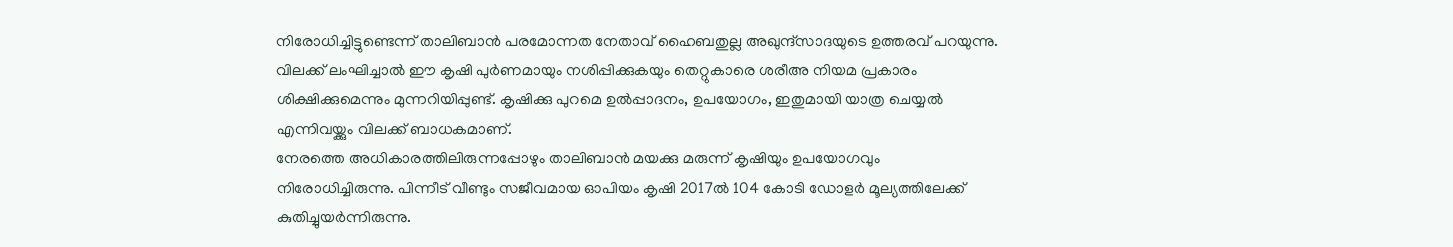നിരോധിച്ചിട്ടുണ്ടെന്ന് താലിബാന്‍ പരമോന്നത നേതാവ് ഹൈബതുല്ല അഖുന്ദ്‌സാദയുടെ ഉത്തരവ് പറയുന്നു. വിലക്ക് ലംഘിച്ചാല്‍ ഈ കൃഷി പുര്‍ണമായും നശിപ്പിക്കുകയും തെറ്റുകാരെ ശരീഅ നിയമ പ്രകാരം ശിക്ഷിക്കുമെന്നും മുന്നറിയിപ്പുണ്ട്. കൃഷിക്കു പുറമെ ഉല്‍പ്പാദനം, ഉപയോഗം, ഇതുമായി യാത്ര ചെയ്യല്‍ എന്നിവയ്ക്കും വിലക്ക് ബാധകമാണ്.
നേരത്തെ അധികാരത്തിലിരുന്നപ്പോഴും താലിബാന്‍ മയക്കു മരുന്ന് കൃഷിയും ഉപയോഗവും നിരോധിച്ചിരുന്നു. പിന്നീട് വീണ്ടും സജീവമായ ഓപിയം കൃഷി 2017ല്‍ 104 കോടി ഡോളര്‍ മൂല്യത്തിലേക്ക് കുതിച്ചുയര്‍ന്നിരുന്നു.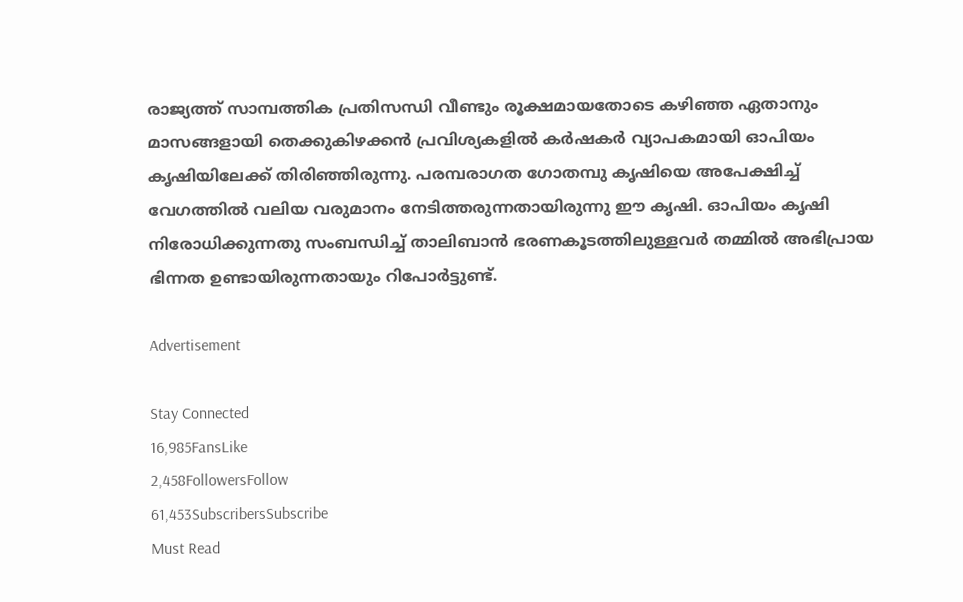രാജ്യത്ത് സാമ്പത്തിക പ്രതിസന്ധി വീണ്ടും രൂക്ഷമായതോടെ കഴിഞ്ഞ ഏതാനും മാസങ്ങളായി തെക്കുകിഴക്കന്‍ പ്രവിശ്യകളില്‍ കര്‍ഷകര്‍ വ്യാപകമായി ഓപിയം കൃഷിയിലേക്ക് തിരിഞ്ഞിരുന്നു. പരമ്പരാഗത ഗോതമ്പു കൃഷിയെ അപേക്ഷിച്ച് വേഗത്തില്‍ വലിയ വരുമാനം നേടിത്തരുന്നതായിരുന്നു ഈ കൃഷി. ഓപിയം കൃഷി നിരോധിക്കുന്നതു സംബന്ധിച്ച് താലിബാന്‍ ഭരണകൂടത്തിലുള്ളവര്‍ തമ്മില്‍ അഭിപ്രായ ഭിന്നത ഉണ്ടായിരുന്നതായും റിപോര്‍ട്ടുണ്ട്.

Advertisement

Stay Connected
16,985FansLike
2,458FollowersFollow
61,453SubscribersSubscribe
Must Read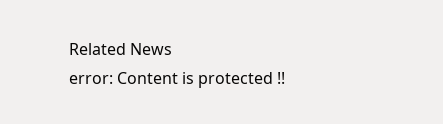Related News
error: Content is protected !!